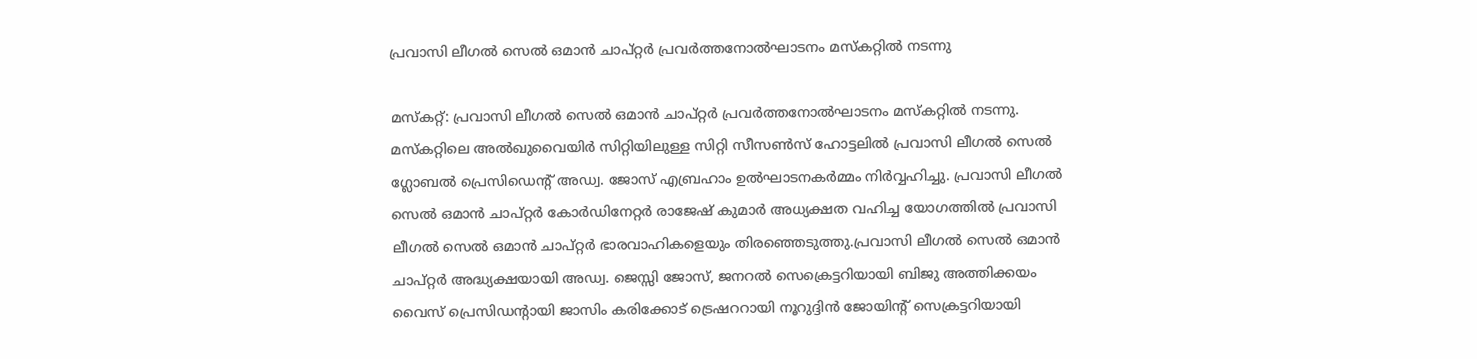പ്രവാസി ലീഗൽ സെൽ ഒമാൻ ചാപ്റ്റർ പ്രവർത്തനോൽഘാടനം മസ്കറ്റിൽ നടന്നു

മസ്കറ്റ്: പ്രവാസി ലീഗൽ സെൽ ഒമാൻ ചാപ്റ്റർ പ്രവർത്തനോൽഘാടനം മസ്കറ്റിൽ നടന്നു. മസ്‌കറ്റിലെ അൽഖുവൈയിർ സിറ്റിയിലുള്ള സിറ്റി സീസൺസ് ഹോട്ടലിൽ പ്രവാസി ലീഗൽ സെൽ ഗ്ലോബൽ പ്രെസിഡെന്റ് അഡ്വ. ജോസ് എബ്രഹാം ഉൽഘാടനകർമ്മം നിർവ്വഹിച്ചു. പ്രവാസി ലീഗൽ സെൽ ഒമാൻ ചാപ്റ്റർ കോർഡിനേറ്റർ രാജേഷ് കുമാർ അധ്യക്ഷത വഹിച്ച യോഗത്തിൽ പ്രവാസി ലീഗൽ സെൽ ഒമാൻ ചാപ്റ്റർ ഭാരവാഹികളെയും തിരഞ്ഞെടുത്തു.പ്രവാസി ലീഗൽ സെൽ ഒമാൻ ചാപ്റ്റർ അദ്ധ്യക്ഷയായി അഡ്വ. ജെസ്സി ജോസ്, ജനറൽ സെക്രെട്ടറിയായി ബിജു അത്തിക്കയം വൈസ് പ്രെസിഡന്റായി ജാസിം കരിക്കോട് ട്രെഷററായി നൂറുദ്ദിൻ ജോയിന്റ് സെക്രട്ടറിയായി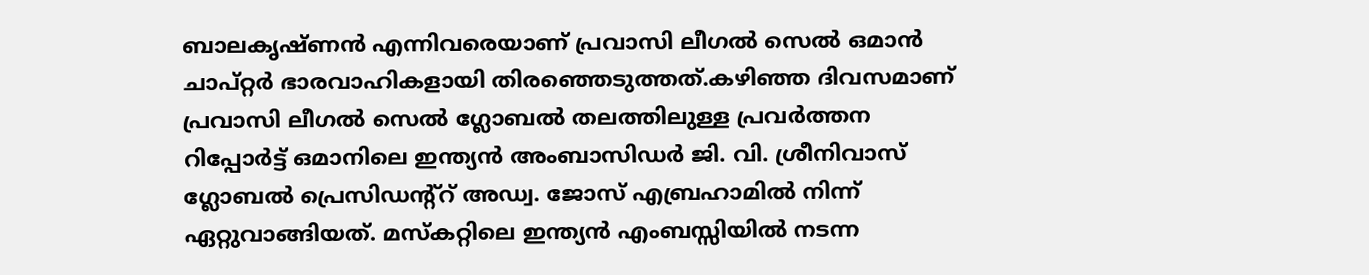ബാലകൃഷ്ണൻ എന്നിവരെയാണ് പ്രവാസി ലീഗൽ സെൽ ഒമാൻ ചാപ്റ്റർ ഭാരവാഹികളായി തിരഞ്ഞെടുത്തത്.കഴിഞ്ഞ ദിവസമാണ് പ്രവാസി ലീഗൽ സെൽ ഗ്ലോബൽ തലത്തിലുള്ള പ്രവർത്തന റിപ്പോർട്ട് ഒമാനിലെ ഇന്ത്യൻ അംബാസിഡർ ജി. വി. ശ്രീനിവാസ് ഗ്ലോബൽ പ്രെസിഡന്റ്റ് അഡ്വ. ജോസ് എബ്രഹാമിൽ നിന്ന് ഏറ്റുവാങ്ങിയത്. മസ്‌കറ്റിലെ ഇന്ത്യൻ എംബസ്സിയിൽ നടന്ന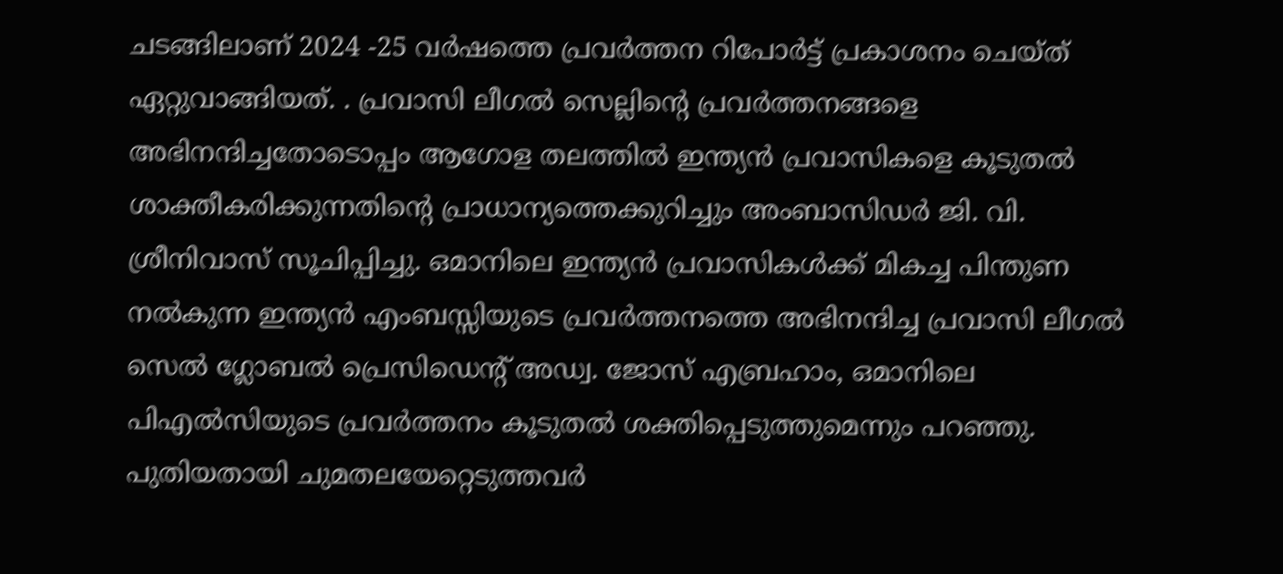ചടങ്ങിലാണ് 2024 -25 വർഷത്തെ പ്രവർത്തന റിപോർട്ട് പ്രകാശനം ചെയ്ത് ഏറ്റുവാങ്ങിയത്. . പ്രവാസി ലീഗൽ സെല്ലിന്റെ പ്രവർത്തനങ്ങളെ അഭിനന്ദിച്ചതോടൊപ്പം ആഗോള തലത്തിൽ ഇന്ത്യൻ പ്രവാസികളെ കൂടുതൽ ശാക്തീകരിക്കുന്നതിന്റെ പ്രാധാന്യത്തെക്കുറിച്ചും അംബാസിഡർ ജി. വി. ശ്രീനിവാസ് സൂചിപ്പിച്ചു. ഒമാനിലെ ഇന്ത്യൻ പ്രവാസികൾക്ക് മികച്ച പിന്തുണ നൽകുന്ന ഇന്ത്യൻ എംബസ്സിയുടെ പ്രവർത്തനത്തെ അഭിനന്ദിച്ച പ്രവാസി ലീഗൽ സെൽ ഗ്ലോബൽ പ്രെസിഡെന്റ് അഡ്വ. ജോസ് എബ്രഹാം, ഒമാനിലെ പിഎൽസിയുടെ പ്രവർത്തനം കൂടുതൽ ശക്തിപ്പെടുത്തുമെന്നും പറഞ്ഞു. പുതിയതായി ചുമതലയേറ്റെടുത്തവർ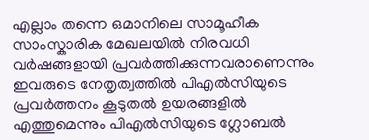എല്ലാം തന്നെ ഒമാനിലെ സാമൂഹീക സാംസ്കാരിക മേഖലയിൽ നിരവധി വർഷങ്ങളായി പ്രവർത്തിക്കുന്നവരാണെന്നും ഇവരുടെ നേതൃത്വത്തിൽ പിഎൽസിയുടെ പ്രവർത്തനം കൂടുതൽ ഉയരങ്ങളിൽ എത്തുമെന്നും പിഎൽസിയുടെ ഗ്ലോബൽ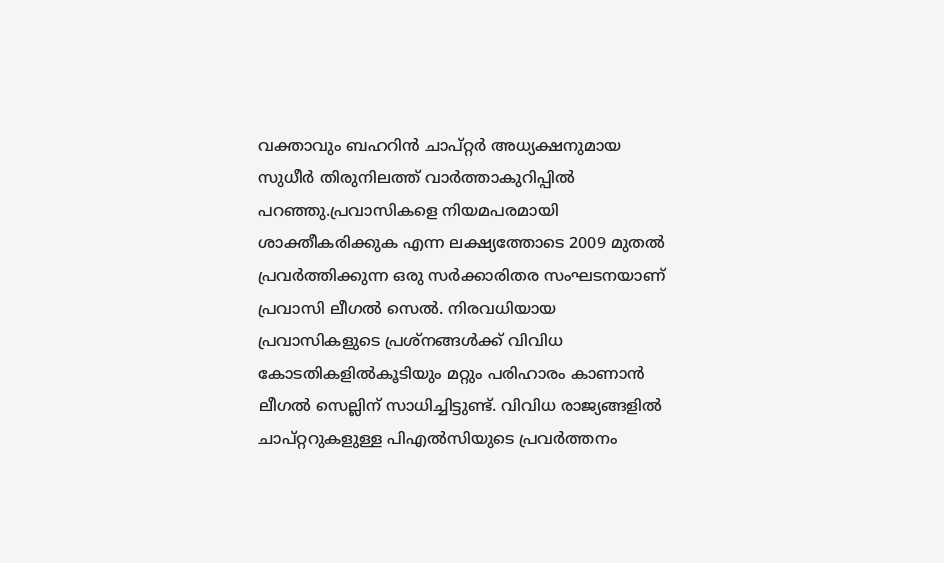വക്താവും ബഹറിൻ ചാപ്റ്റർ അധ്യക്ഷനുമായ സുധീർ തിരുനിലത്ത്‌ വാർത്താകുറിപ്പിൽ പറഞ്ഞു.പ്രവാസികളെ നിയമപരമായി ശാക്തീകരിക്കുക എന്ന ലക്ഷ്യത്തോടെ 2009 മുതൽ പ്രവർത്തിക്കുന്ന ഒരു സർക്കാരിതര സംഘടനയാണ് പ്രവാസി ലീഗൽ സെൽ. നിരവധിയായ പ്രവാസികളുടെ പ്രശ്നങ്ങൾക്ക് വിവിധ കോടതികളിൽകൂടിയും മറ്റും പരിഹാരം കാണാൻ ലീഗൽ സെല്ലിന് സാധിച്ചിട്ടുണ്ട്. വിവിധ രാജ്യങ്ങളിൽ ചാപ്റ്ററുകളുള്ള പിഎൽസിയുടെ പ്രവർത്തനം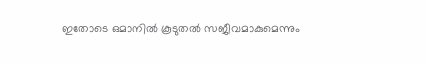ഇതോടെ ഒമാനിൽ കൂടുതൽ സജീവമാകുമെന്നും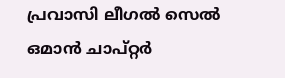പ്രവാസി ലീഗൽ സെൽ ഒമാൻ ചാപ്റ്റർ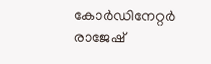കോർഡിനേറ്റർ രാജേഷ്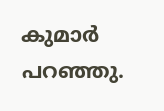കുമാർ പറഞ്ഞു.